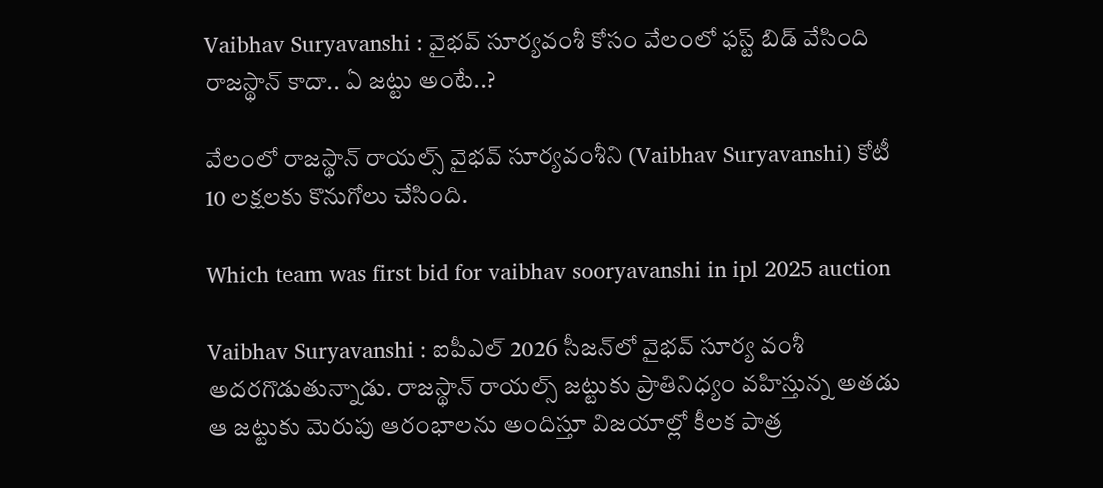Vaibhav Suryavanshi : వైభ‌వ్ సూర్యవంశీ కోసం వేలంలో ఫస్ట్ బిడ్ వేసింది రాజ‌స్థాన్ కాదా.. ఏ జ‌ట్టు అంటే..?

వేలంలో రాజ‌స్థాన్ రాయ‌ల్స్ వైభ‌వ్ సూర్య‌వంశీని (Vaibhav Suryavanshi) కోటీ 10 ల‌క్ష‌ల‌కు కొనుగోలు చేసింది.

Which team was first bid for vaibhav sooryavanshi in ipl 2025 auction

Vaibhav Suryavanshi : ఐపీఎల్ 2026 సీజ‌న్‌లో వైభ‌వ్ సూర్య వంశీ అద‌ర‌గొడుతున్నాడు. రాజ‌స్థాన్ రాయ‌ల్స్ జ‌ట్టుకు ప్రాతినిధ్యం వ‌హిస్తున్న అత‌డు ఆ జ‌ట్టుకు మెరుపు ఆరంభాల‌ను అందిస్తూ విజ‌యాల్లో కీల‌క పాత్ర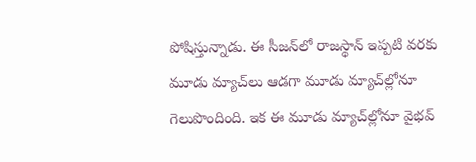పోషిస్తున్నాడు. ఈ సీజ‌న్‌లో రాజ‌స్థాన్ ఇప్ప‌టి వ‌ర‌కు మూడు మ్యాచ్‌లు ఆడ‌గా మూడు మ్యాచ్‌ల్లోనూ గెలుపొందింది. ఇక ఈ మూడు మ్యాచ్‌ల్లోనూ వైభ‌వ్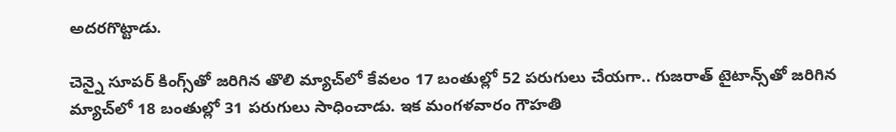అద‌ర‌గొట్టాడు.

చెన్నై సూప‌ర్ కింగ్స్‌తో జ‌రిగిన తొలి మ్యాచ్‌లో కేవ‌లం 17 బంతుల్లో 52 ప‌రుగులు చేయ‌గా.. గుజ‌రాత్ టైటాన్స్‌తో జ‌రిగిన మ్యాచ్‌లో 18 బంతుల్లో 31 ప‌రుగులు సాధించాడు. ఇక మంగ‌ళ‌వారం గౌహ‌తి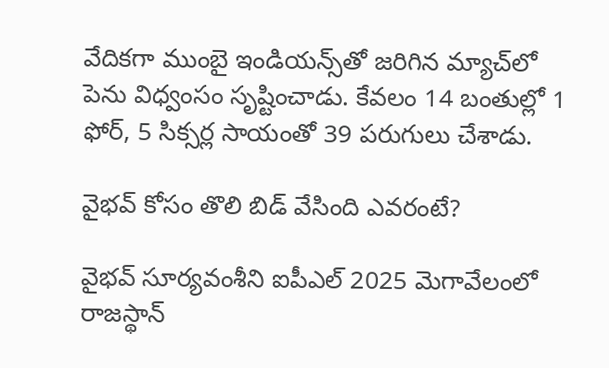వేదిక‌గా ముంబై ఇండియ‌న్స్‌తో జ‌రిగిన మ్యాచ్‌లో పెను విధ్వంసం సృష్టించాడు. కేవ‌లం 14 బంతుల్లో 1 ఫోర్‌, 5 సిక్స‌ర్ల సాయంతో 39 ప‌రుగులు చేశాడు.

వైభ‌వ్ కోసం తొలి బిడ్ వేసింది ఎవ‌రంటే?

వైభ‌వ్ సూర్య‌వంశీని ఐపీఎల్ 2025 మెగావేలంలో రాజ‌స్థాన్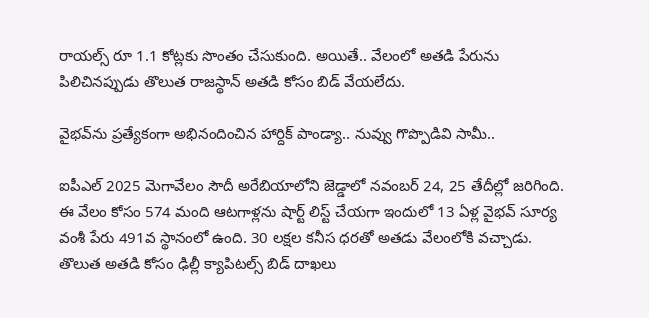రాయ‌ల్స్ రూ 1.1 కోట్ల‌కు సొంతం చేసుకుంది. అయితే.. వేలంలో అత‌డి పేరును పిలిచిన‌ప్పుడు తొలుత రాజ‌స్థాన్ అత‌డి కోసం బిడ్ వేయ‌లేదు.

వైభ‌వ్‌ను ప్ర‌త్యేకంగా అభినందించిన హార్దిక్ పాండ్యా.. నువ్వు గొప్పొడివి సామీ..

ఐపీఎల్ 2025 మెగావేలం సౌదీ అరేబియాలోని జెడ్డాలో న‌వంబ‌ర్ 24, 25 తేదీల్లో జ‌రిగింది. ఈ వేలం కోసం 574 మంది ఆట‌గాళ్ల‌ను షార్ట్ లిస్ట్ చేయ‌గా ఇందులో 13 ఏళ్ల వైభ‌వ్ సూర్య వంశీ పేరు 491వ స్థానంలో ఉంది. 30 ల‌క్ష‌ల క‌నీస ధ‌ర‌తో అత‌డు వేలంలోకి వ‌చ్చాడు. తొలుత అత‌డి కోసం ఢిల్లీ క్యాపిట‌ల్స్ బిడ్ దాఖ‌లు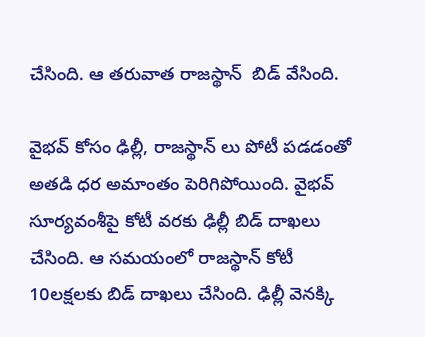చేసింది. ఆ త‌రువాత రాజ‌స్థాన్  బిడ్ వేసింది.

వైభ‌వ్ కోసం ఢిల్లీ, రాజ‌స్థాన్ లు పోటీ ప‌డ‌డంతో అత‌డి ధ‌ర అమాంతం పెరిగిపోయింది. వైభ‌వ్ సూర్య‌వంశీపై కోటీ వ‌ర‌కు ఢిల్లీ బిడ్ దాఖ‌లు చేసింది. ఆ స‌మ‌యంలో రాజ‌స్థాన్ కోటీ 10ల‌క్ష‌ల‌కు బిడ్ దాఖ‌లు చేసింది. ఢిల్లీ వెన‌క్కి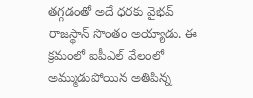త‌గ్గ‌డంతో అదే ధ‌ర‌కు వైభ‌వ్ రాజ‌స్థాన్ సొంతం అయ్యాడు. ఈ క్ర‌మంలో ఐపీఎల్ వేలంలో అమ్ముడుపోయిన అతిపిన్న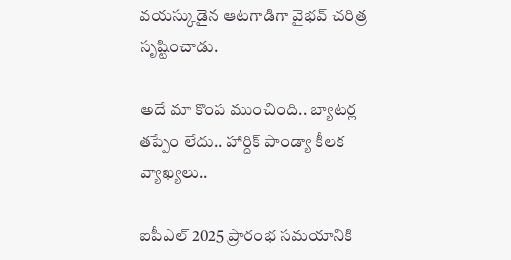వ‌య‌స్కుడైన ఆట‌గాడిగా వైభ‌వ్ చ‌రిత్ర సృష్టించాడు.

అదే మా కొంప ముంచింది.. బ్యాట‌ర్ల త‌ప్పేం లేదు.. హార్దిక్ పాండ్యా కీల‌క వ్యాఖ్య‌లు..

ఐపీఎల్ 2025 ప్రారంభ స‌మ‌యానికి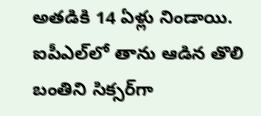అత‌డికి 14 ఏళ్లు నిండాయి. ఐపీఎల్‌లో తాను ఆడిన తొలి బంతిని సిక్స‌ర్‌గా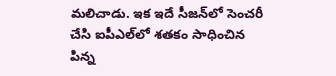మ‌లిచాడు. ఇక ఇదే సీజ‌న్‌లో సెంచ‌రీ చేసి ఐపీఎల్‌లో శ‌త‌కం సాధించిన పిన్న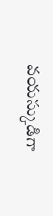వ‌య‌స్కుడిగా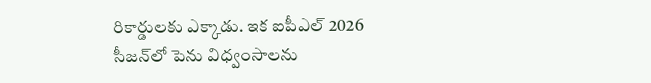రికార్డుల‌కు ఎక్కాడు. ఇక ఐపీఎల్ 2026 సీజ‌న్‌లో పెను విధ్వంసాల‌ను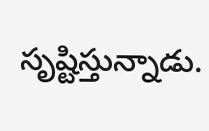సృష్టిస్తున్నాడు.